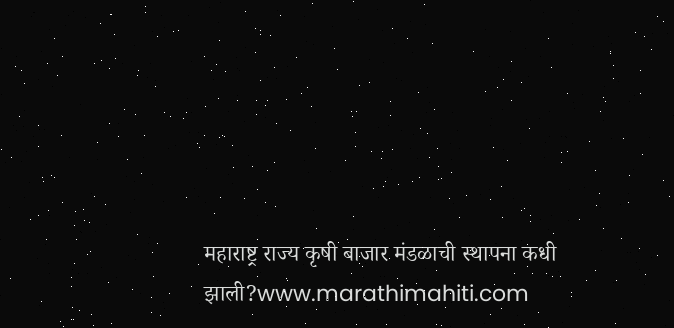महाराष्ट्र राज्य कृषी बाजार मंडळाची स्थापना कधी झाली?www.marathimahiti.com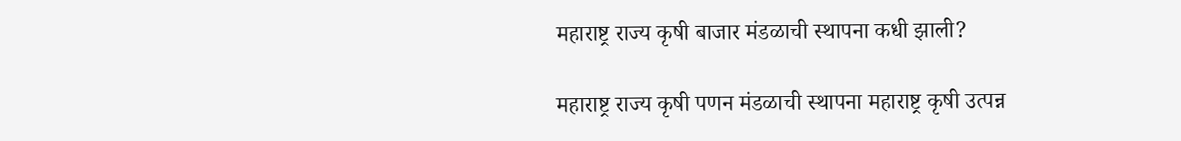महाराष्ट्र राज्य कृषी बाजार मंडळाची स्थापना कधी झाली?

महाराष्ट्र राज्य कृषी पणन मंडळाची स्थापना महाराष्ट्र कृषी उत्पन्न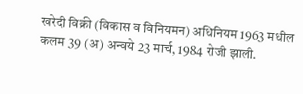खरेदी विक्री (विकास व विनियमन) अधिनियम 1963 मधील कलम 39 (अ) अन्वये 23 मार्च, 1984 रोजी झाली.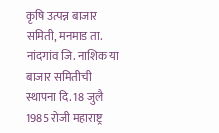कृषि उत्पन्न बाजार समिती, मनमाड ता. नांदगांव जि. नाशिक या बाजार समितीची स्थापना दि. 18 जुलै 1985 रोजी महाराष्ट्र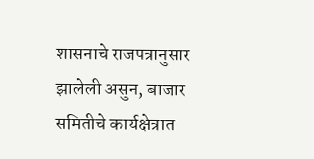शासनाचे राजपत्रानुसार झालेली असुन, बाजार समितीचे कार्यक्षेत्रात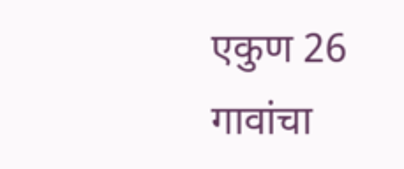एकुण 26 गावांचा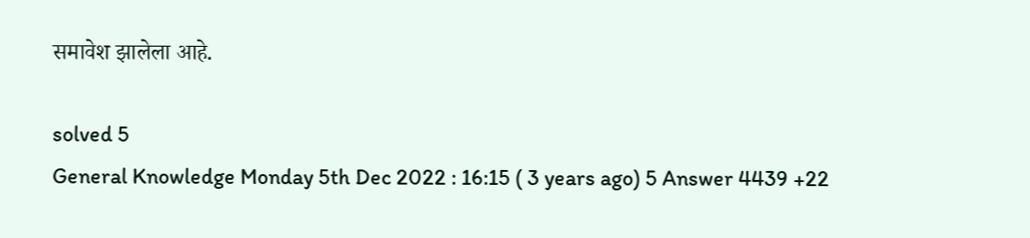समावेश झालेला आहे.

solved 5
General Knowledge Monday 5th Dec 2022 : 16:15 ( 3 years ago) 5 Answer 4439 +22